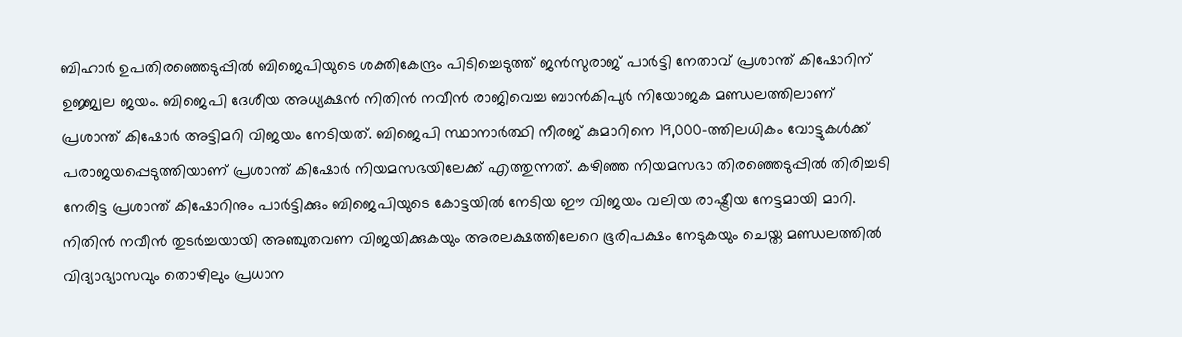ബിഹാർ ഉപതിരഞ്ഞെടുപ്പിൽ ബിജെപിയുടെ ശക്തികേന്ദ്രം പിടിച്ചെടുത്ത് ജൻസുരാജ് പാർട്ടി നേതാവ് പ്രശാന്ത് കിഷോറിന് ഉജ്ജ്വല ജയം. ബിജെപി ദേശീയ അധ്യക്ഷൻ നിതിൻ നവീൻ രാജിവെച്ച ബാൻകിപുർ നിയോജക മണ്ഡലത്തിലാണ് പ്രശാന്ത് കിഷോർ അട്ടിമറി വിജയം നേടിയത്. ബിജെപി സ്ഥാനാർത്ഥി നീരജ് കുമാറിനെ 19,000-ത്തിലധികം വോട്ടുകൾക്ക് പരാജയപ്പെടുത്തിയാണ് പ്രശാന്ത് കിഷോർ നിയമസഭയിലേക്ക് എത്തുന്നത്. കഴിഞ്ഞ നിയമസഭാ തിരഞ്ഞെടുപ്പിൽ തിരിച്ചടി നേരിട്ട പ്രശാന്ത് കിഷോറിനും പാർട്ടിക്കും ബിജെപിയുടെ കോട്ടയിൽ നേടിയ ഈ വിജയം വലിയ രാഷ്ട്രീയ നേട്ടമായി മാറി.
നിതിൻ നവീൻ തുടർച്ചയായി അഞ്ചുതവണ വിജയിക്കുകയും അരലക്ഷത്തിലേറെ ഭൂരിപക്ഷം നേടുകയും ചെയ്ത മണ്ഡലത്തിൽ വിദ്യാഭ്യാസവും തൊഴിലും പ്രധാന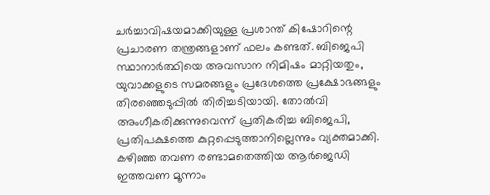ചർച്ചാവിഷയമാക്കിയുള്ള പ്രശാന്ത് കിഷോറിന്റെ പ്രചാരണ തന്ത്രങ്ങളാണ് ഫലം കണ്ടത്. ബിജെപി സ്ഥാനാർത്ഥിയെ അവസാന നിമിഷം മാറ്റിയതും, യുവാക്കളുടെ സമരങ്ങളും പ്രദേശത്തെ പ്രക്ഷോഭങ്ങളും തിരഞ്ഞെടുപ്പിൽ തിരിച്ചടിയായി. തോൽവി അംഗീകരിക്കുന്നുവെന്ന് പ്രതികരിച്ച ബിജെപി, പ്രതിപക്ഷത്തെ കുറ്റപ്പെടുത്താനില്ലെന്നും വ്യക്തമാക്കി. കഴിഞ്ഞ തവണ രണ്ടാമതെത്തിയ ആർജെഡി ഇത്തവണ മൂന്നാം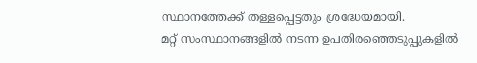സ്ഥാനത്തേക്ക് തള്ളപ്പെട്ടതും ശ്രദ്ധേയമായി.
മറ്റ് സംസ്ഥാനങ്ങളിൽ നടന്ന ഉപതിരഞ്ഞെടുപ്പുകളിൽ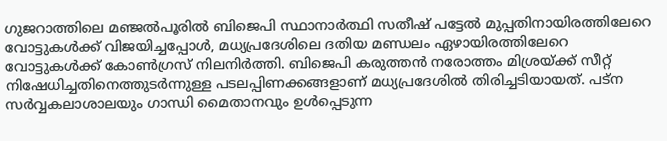ഗുജറാത്തിലെ മഞ്ജൽപൂരിൽ ബിജെപി സ്ഥാനാർത്ഥി സതീഷ് പട്ടേൽ മുപ്പതിനായിരത്തിലേറെ വോട്ടുകൾക്ക് വിജയിച്ചപ്പോൾ, മധ്യപ്രദേശിലെ ദതിയ മണ്ഡലം ഏഴായിരത്തിലേറെ വോട്ടുകൾക്ക് കോൺഗ്രസ് നിലനിർത്തി. ബിജെപി കരുത്തൻ നരോത്തം മിശ്രയ്ക്ക് സീറ്റ് നിഷേധിച്ചതിനെത്തുടർന്നുള്ള പടലപ്പിണക്കങ്ങളാണ് മധ്യപ്രദേശിൽ തിരിച്ചടിയായത്. പട്ന സർവ്വകലാശാലയും ഗാന്ധി മൈതാനവും ഉൾപ്പെടുന്ന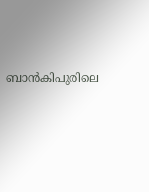ബാൻകിപുരിലെ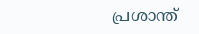പ്രശാന്ത്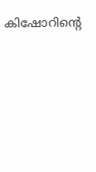കിഷോറിന്റെ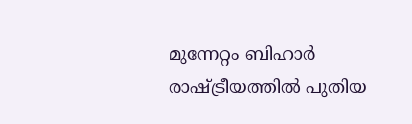മുന്നേറ്റം ബിഹാർ രാഷ്ട്രീയത്തിൽ പുതിയ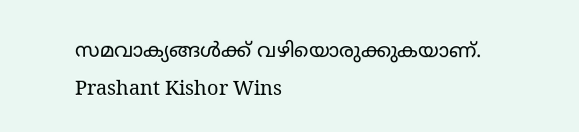സമവാക്യങ്ങൾക്ക് വഴിയൊരുക്കുകയാണ്.
Prashant Kishor Wins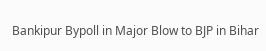Bankipur Bypoll in Major Blow to BJP in Bihar